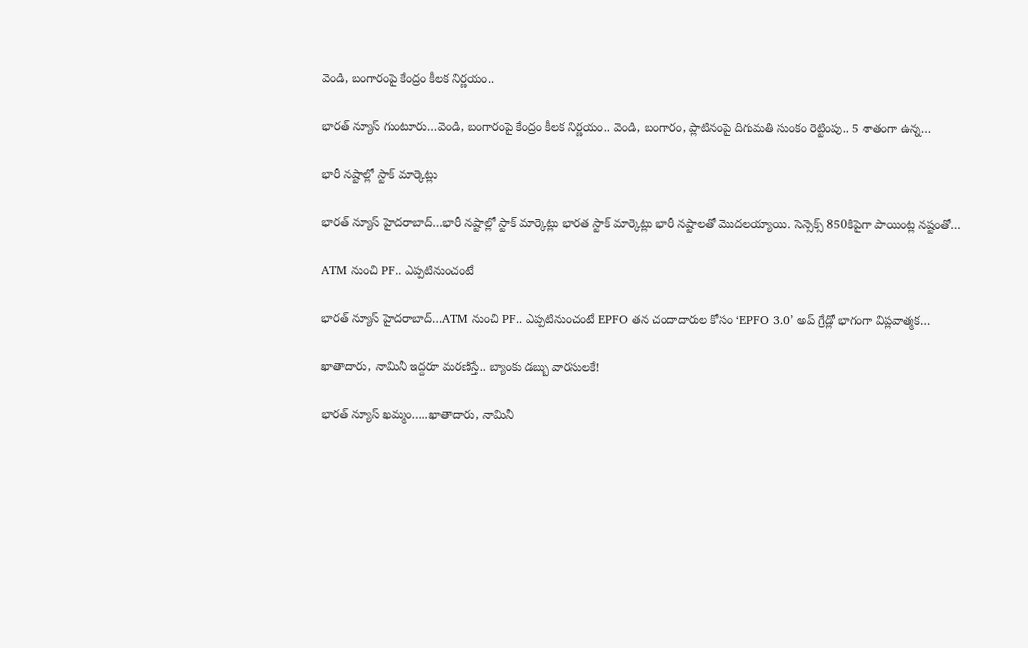వెండి, బంగారంపై కేంద్రం కీలక నిర్ణయం..

భారత్ న్యూస్ గుంటూరు…వెండి, బంగారంపై కేంద్రం కీలక నిర్ణయం.. వెండి, బంగారం, ప్లాటినంపై దిగుమతి సుంకం రెట్టింపు.. 5 శాతంగా ఉన్న…

భారీ నష్టాల్లో స్టాక్ మార్కెట్లు

భారత్ న్యూస్ హైదరాబాద్…భారీ నష్టాల్లో స్టాక్ మార్కెట్లు భారత స్టాక్ మార్కెట్లు భారీ నష్టాలతో మొదలయ్యాయి. సెన్సెక్స్ 850కిపైగా పాయింట్ల నష్టంతో…

ATM నుంచి PF.. ఎప్పటినుంచంటే

భారత్ న్యూస్ హైదరాబాద్…ATM నుంచి PF.. ఎప్పటినుంచంటే EPFO తన చందాదారుల కోసం ‘EPFO 3.0’ అప్ గ్రేడ్లో భాగంగా విప్లవాత్మక…

ఖాతాదారు, నామినీ ఇద్దరూ మరణిస్తే.. బ్యాంకు డబ్బు వారసులకే!

భారత్ న్యూస్ ఖమ్మం…..ఖాతాదారు, నామినీ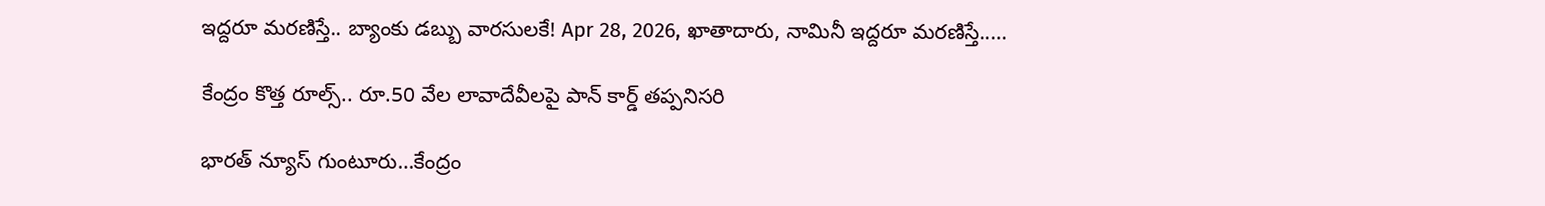ఇద్దరూ మరణిస్తే.. బ్యాంకు డబ్బు వారసులకే! Apr 28, 2026, ఖాతాదారు, నామినీ ఇద్దరూ మరణిస్తే..…

కేంద్రం కొత్త రూల్స్.. రూ.50 వేల లావాదేవీలపై పాన్ కార్డ్ తప్పనిసరి

భారత్ న్యూస్ గుంటూరు…కేంద్రం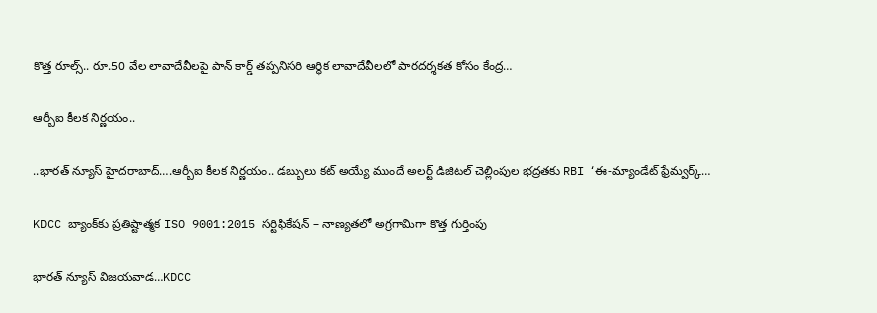కొత్త రూల్స్.. రూ.50 వేల లావాదేవీలపై పాన్ కార్డ్ తప్పనిసరి ఆర్థిక లావాదేవీలలో పారదర్శకత కోసం కేంద్ర…

ఆర్బీఐ కీలక నిర్ణయం..

..భారత్ న్యూస్ హైదరాబాద్….ఆర్బీఐ కీలక నిర్ణయం.. డబ్బులు కట్ అయ్యే ముందే అలర్ట్ డిజిటల్ చెల్లింపుల భద్రతకు RBI ‘ఈ-మ్యాండేట్ ఫ్రేమ్వర్క్…

KDCC బ్యాంక్‌కు ప్రతిష్టాత్మక ISO 9001:2015 సర్టిఫికేషన్ – నాణ్యతలో అగ్రగామిగా కొత్త గుర్తింపు

భారత్ న్యూస్ విజయవాడ…KDCC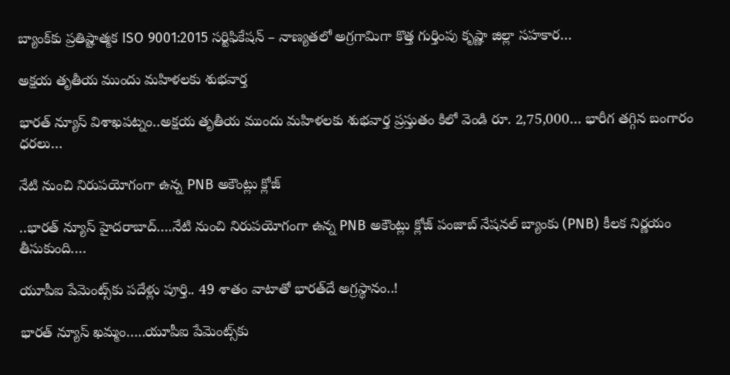బ్యాంక్‌కు ప్రతిష్టాత్మక ISO 9001:2015 సర్టిఫికేషన్ – నాణ్యతలో అగ్రగామిగా కొత్త గుర్తింపు కృష్ణా జిల్లా సహకార…

అక్షయ తృతీయ ముందు మహిళలకు శుభవార్త

భారత్ న్యూస్ విశాఖపట్నం..అక్షయ తృతీయ ముందు మహిళలకు శుభవార్త ప్రస్తుతం కిలో వెండి రూ. 2,75,000… భారీగ తగ్గిన బంగారం ధరలు…

నేటి నుంచి నిరుపయోగంగా ఉన్న PNB అకౌంట్లు క్లోజ్

..భారత్ న్యూస్ హైదరాబాద్….నేటి నుంచి నిరుపయోగంగా ఉన్న PNB అకౌంట్లు క్లోజ్ పంజాబ్ నేషనల్ బ్యాంకు (PNB) కీలక నిర్ణయం తీసుకుంది.…

యూపీఐ పేమెంట్స్‌కు పదేళ్లు పూర్తి.. 49 శాతం వాటాతో భారత్‌దే అగ్రస్థానం..!

భారత్ న్యూస్ ఖమ్మం…..యూపీఐ పేమెంట్స్‌కు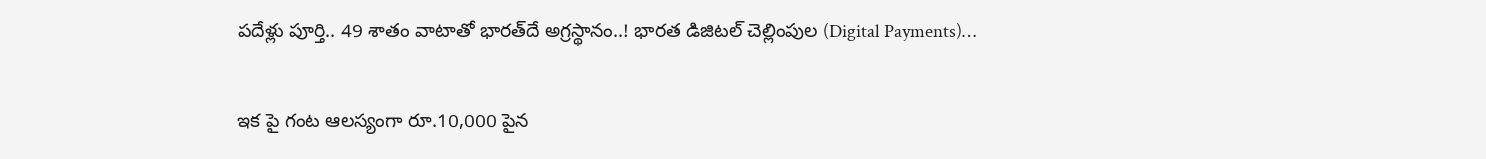పదేళ్లు పూర్తి.. 49 శాతం వాటాతో భారత్‌దే అగ్రస్థానం..! భారత డిజిటల్ చెల్లింపుల (Digital Payments)…

ఇక పై గంట ఆలస్యంగా రూ.10,000 పైన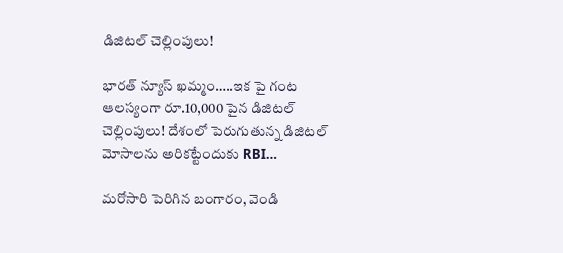డిజిటల్ చెల్లింపులు!

భారత్ న్యూస్ ఖమ్మం…..ఇక పై గంట ఆలస్యంగా రూ.10,000 పైన డిజిటల్ చెల్లింపులు! దేశంలో పెరుగుతున్న డిజిటల్ మోసాలను అరికట్టేందుకు RBI…

మరోసారి పెరిగిన బంగారం, వెండి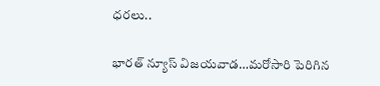ధరలు..

భారత్ న్యూస్ విజయవాడ…మరోసారి పెరిగిన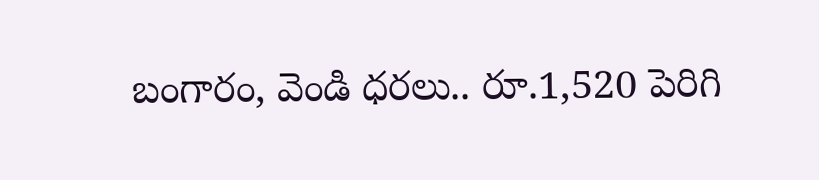బంగారం, వెండి ధరలు.. రూ.1,520 పెరిగి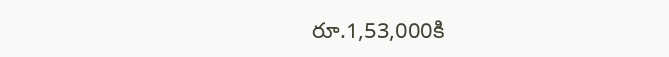రూ.1,53,000కి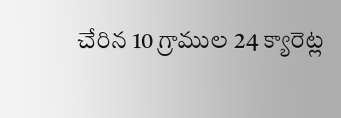చేరిన 10 గ్రాముల 24 క్యారెట్ల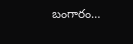బంగారం…